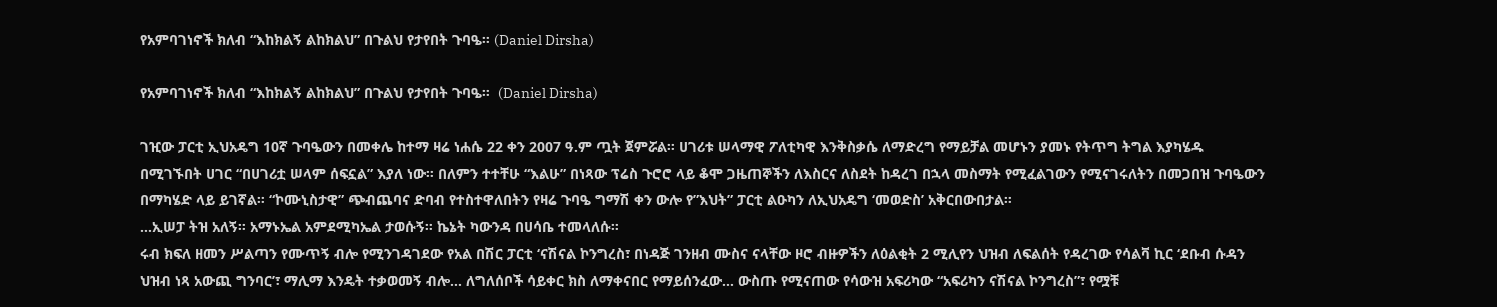የአምባገነኖች ክለብ “እከክልኝ ልከክልህ” በጉልህ የታየበት ጉባዔ። (Daniel Dirsha)

የአምባገነኖች ክለብ “እከክልኝ ልከክልህ” በጉልህ የታየበት ጉባዔ።  (Daniel Dirsha)

ገዢው ፓርቲ ኢህአዴግ 10ኛ ጉባዔውን በመቀሌ ከተማ ዛሬ ነሐሴ 22 ቀን 2007 ዓ.ም ጧት ጀምሯል። ሀገሪቱ ሠላማዊ ፖለቲካዊ እንቅስቃሴ ለማድረግ የማይቻል መሆኑን ያመኑ የትጥግ ትግል እያካሄዱ በሚገኙበት ሀገር “በሀገሪቷ ሠላም ሰፍኗል” እያለ ነው። በለምን ተተቸሁ “እልሁ” በነጻው ፕሬስ ጉሮሮ ላይ ቆሞ ጋዜጠኞችን ለእስርና ለስደት ከዳረገ በኋላ መስማት የሚፈልገውን የሚናገሩለትን በመጋበዝ ጉባዔውን በማካሄድ ላይ ይገኛል። “ኮሙኒስታዊ” ጭብጨባና ድባብ የተስተዋለበትን የዛሬ ጉባዔ ግማሽ ቀን ውሎ የ”እህት” ፓርቲ ልዑካን ለኢህአዴግ ‘መወድስ’ አቅርበውበታል።
…ኢሠፓ ትዝ አለኝ። አማኑኤል አምደሚካኤል ታወሱኝ። ኬኔት ካውንዳ በሀሳቤ ተመላለሱ።
ሩብ ክፍለ ዘመን ሥልጣን የሙጥኝ ብሎ የሚንገዳገደው የአል በሽር ፓርቲ ‘ናሽናል ኮንግረስ፣ በነዳጅ ገንዘብ ሙስና ናላቸው ዞሮ ብዙዎችን ለዕልቂት 2 ሚሊየን ህዝብ ለፍልሰት የዳረገው የሳልቫ ኪር ‘ደቡብ ሱዳን ህዝብ ነጻ አውጪ ግንባር’፣ ማሊማ እንዴት ተቃወመኝ ብሎ… ለግለሰቦች ሳይቀር ክስ ለማቀናበር የማይሰንፈው… ውስጡ የሚናጠው የሳውዝ አፍሪካው “አፍሪካን ናሽናል ኮንግረስ”፣ የሟቹ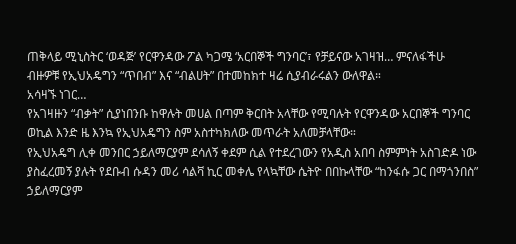ጠቅላይ ሚኒስትር ‘ወዳጅ’ የርዋንዳው ፖል ካጋሜ ‘አርበኞች ግንባር’፣ የቻይናው አገዛዝ… ምናለፋችሁ ብዙዎቹ የኢህአዴግን “ጥበብ” እና “ብልሀት” በተመከክተ ዛሬ ሲያብራሩልን ውለዋል።
አሳዛኙ ነገር…
የአገዛዙን “ብቃት” ሲያነበንቡ ከዋሉት መሀል በጣም ቅርበት አላቸው የሚባሉት የርዋንዳው አርበኞች ግንባር ወኪል እንድ ዜ እንኳ የኢህአዴግን ስም አስተካክለው መጥራት አለመቻላቸው።
የኢህአዴግ ሊቀ መንበር ኃይለማርያም ደሳለኝ ቀደም ሲል የተደረገውን የአዲስ አበባ ስምምነት አስገድዶ ነው ያስፈረመኝ ያሉት የደቡብ ሱዳን መሪ ሳልቫ ኪር መቀሌ የላኳቸው ሴትዮ በበኩላቸው “ከንፋሱ ጋር በማጎንበስ” ኃይለማርያም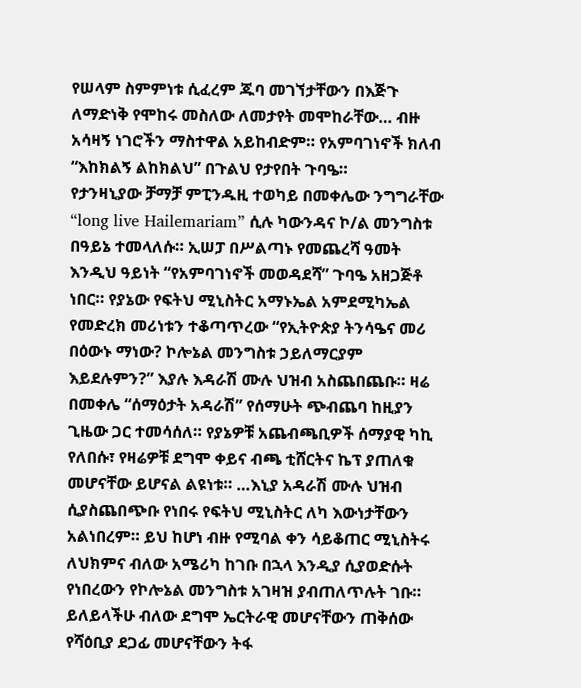የሠላም ስምምነቱ ሲፈረም ጁባ መገኘታቸውን በእጅጉ ለማድነቅ የሞከሩ መስለው ለመታየት መሞከራቸው… ብዙ አሳዛኝ ነገሮችን ማስተዋል አይከብድም። የአምባገነኖች ክለብ “እከክልኝ ልከክልህ” በጉልህ የታየበት ጉባዔ።
የታንዛኒያው ቻማቻ ምፒንዱዚ ተወካይ በመቀሌው ንግግራቸው “long live Hailemariam” ሲሉ ካውንዳና ኮ/ል መንግስቱ በዓይኔ ተመላለሱ። ኢሠፓ በሥልጣኑ የመጨረሻ ዓመት እንዲህ ዓይነት “የአምባገነኖች መወዳደሻ” ጉባዔ አዘጋጅቶ ነበር። የያኔው የፍትህ ሚኒስትር አማኑኤል አምደሚካኤል የመድረክ መሪነቱን ተቆጣጥረው “የኢትዮጵያ ትንሳዔና መሪ በዕውኑ ማነው? ኮሎኔል መንግስቱ ኃይለማርያም እይደሉምን?” እያሉ እዳራሽ ሙሉ ህዝብ አስጨበጨቡ። ዛሬ በመቀሌ “ሰማዕታት አዳራሽ” የሰማሁት ጭብጨባ ከዚያን ጊዜው ጋር ተመሳሰለ። የያኔዎቹ አጨብጫቢዎች ሰማያዊ ካኪ የለበሱ፣ የዛሬዎቹ ደግሞ ቀይና ብጫ ቲሸርትና ኬፕ ያጠለቁ መሆናቸው ይሆናል ልዩነቱ። …እኒያ አዳራሽ ሙሉ ህዝብ ሲያስጨበጭቡ የነበሩ የፍትህ ሚኒስትር ለካ እውነታቸውን አልነበረም። ይህ ከሆነ ብዙ የሚባል ቀን ሳይቆጠር ሚኒስትሩ ለህክምና ብለው አሜሪካ ከገቡ በኋላ እንዲያ ሲያወድሱት የነበረውን የኮሎኔል መንግስቱ አገዛዝ ያብጠለጥሉት ገቡ። ይለይላችሁ ብለው ደግሞ ኤርትራዊ መሆናቸውን ጠቅሰው የሻዕቢያ ደጋፊ መሆናቸውን ትፋ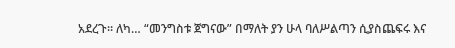አደረጉ። ለካ… “መንግስቱ ጀግናው” በማለት ያን ሁላ ባለሥልጣን ሲያስጨፍሩ እና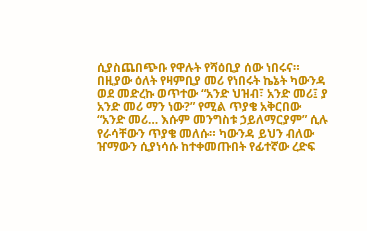ሲያስጨበጭቡ የዋሉት የሻዕቢያ ሰው ነበሩና።
በዚያው ዕለት የዛምቢያ መሪ የነበሩት ኬኔት ካውንዳ ወደ መድረኩ ወጥተው “አንድ ህዝብ፣ አንድ መሪ፤ ያ አንድ መሪ ማን ነው?” የሚል ጥያቄ አቅርበው “አንድ መሪ… እሱም መንግስቱ ኃይለማርያም” ሲሉ የራሳቸውን ጥያቄ መለሱ። ካውንዳ ይህን ብለው ዠማውን ሲያነሳሱ ከተቀመጡበት የፊተኛው ረድፍ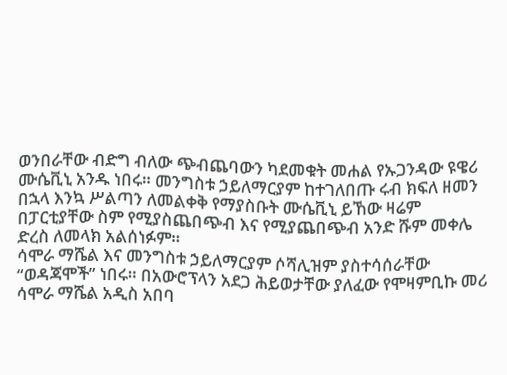ወንበራቸው ብድግ ብለው ጭብጨባውን ካደመቁት መሐል የኡጋንዳው ዩዌሪ ሙሴቪኒ አንዱ ነበሩ። መንግስቱ ኃይለማርያም ከተገለበጡ ሩብ ክፍለ ዘመን በኋላ እንኳ ሥልጣን ለመልቀቅ የማያስቡት ሙሴቪኒ ይኸው ዛሬም በፓርቲያቸው ስም የሚያስጨበጭብ እና የሚያጨበጭብ አንድ ሹም መቀሌ ድረስ ለመላክ አልሰነፉም።
ሳሞራ ማሼል እና መንግስቱ ኃይለማርያም ሶሻሊዝም ያስተሳሰራቸው “ወዳጃሞች” ነበሩ። በአውሮፕላን አደጋ ሕይወታቸው ያለፈው የሞዛምቢኩ መሪ ሳሞራ ማሼል አዲስ አበባ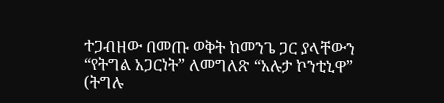ተጋብዘው በመጡ ወቅት ከመንጌ ጋር ያላቸውን “የትግል አጋርነት” ለመግለጽ “አሉታ ኮንቲኒዋ” (ትግሉ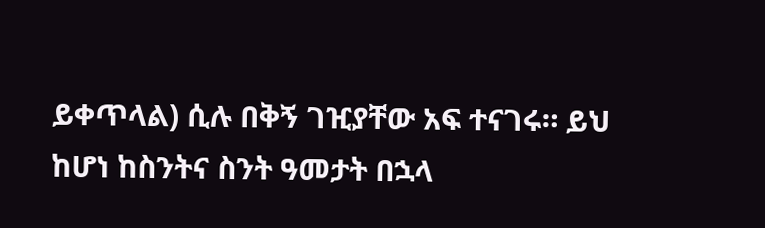ይቀጥላል) ሲሉ በቅኝ ገዢያቸው አፍ ተናገሩ። ይህ ከሆነ ከስንትና ስንት ዓመታት በኋላ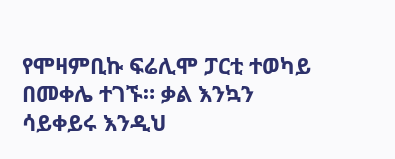የሞዛምቢኩ ፍሬሊሞ ፓርቲ ተወካይ በመቀሌ ተገኙ። ቃል እንኳን ሳይቀይሩ እንዲህ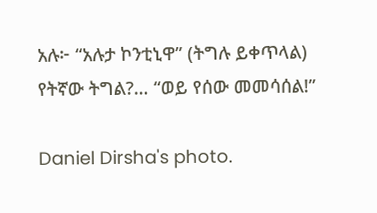አሉ፦ “አሉታ ኮንቲኒዋ” (ትግሉ ይቀጥላል) የትኛው ትግል?… “ወይ የሰው መመሳሰል!”

Daniel Dirsha's photo.